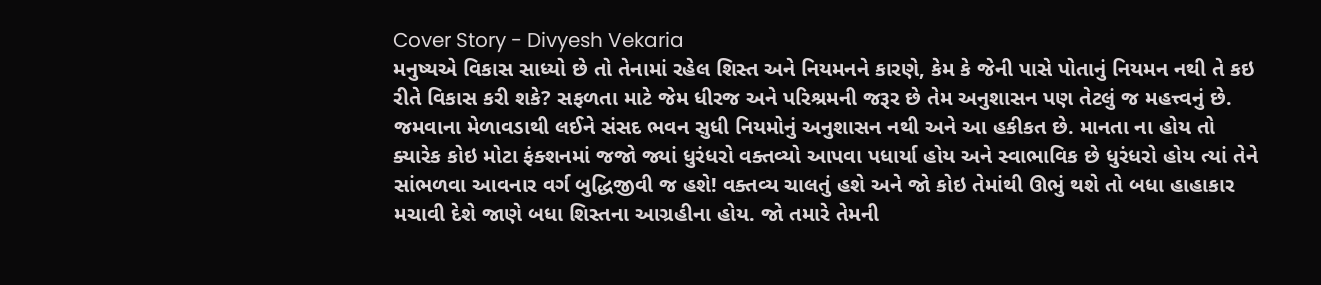Cover Story - Divyesh Vekaria
મનુષ્યએ વિકાસ સાધ્યો છે તો તેનામાં રહેલ શિસ્ત અને નિયમનને કારણે, કેમ કે જેની પાસે પોતાનું નિયમન નથી તે કઇ રીતે વિકાસ કરી શકે? સફળતા માટે જેમ ધીરજ અને પરિશ્રમની જરૂર છે તેમ અનુશાસન પણ તેટલું જ મહત્ત્વનું છે.
જમવાના મેળાવડાથી લઈને સંસદ ભવન સુધી નિયમોનું અનુશાસન નથી અને આ હકીકત છે. માનતા ના હોય તો ક્યારેક કોઇ મોટા ફંક્શનમાં જજો જ્યાં ધુરંધરો વક્તવ્યો આપવા પધાર્યા હોય અને સ્વાભાવિક છે ધુરંધરો હોય ત્યાં તેને સાંભળવા આવનાર વર્ગ બુદ્ધિજીવી જ હશે! વક્તવ્ય ચાલતું હશે અને જો કોઇ તેમાંથી ઊભું થશે તો બધા હાહાકાર મચાવી દેશે જાણે બધા શિસ્તના આગ્રહીના હોય. જો તમારે તેમની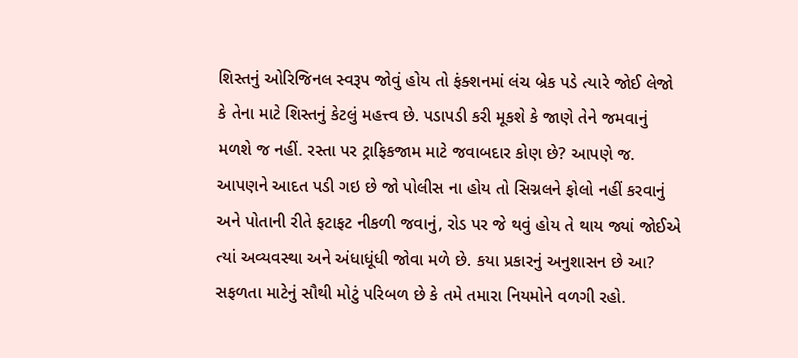શિસ્તનું ઓરિજિનલ સ્વરૂપ જોવું હોય તો ફંક્શનમાં લંચ બ્રેક પડે ત્યારે જોઈ લેજો કે તેના માટે શિસ્તનું કેટલું મહત્ત્વ છે. પડાપડી કરી મૂકશે કે જાણે તેને જમવાનું મળશે જ નહીં. રસ્તા પર ટ્રાફિકજામ માટે જવાબદાર કોણ છે? આપણે જ. આપણને આદત પડી ગઇ છે જો પોલીસ ના હોય તો સિગ્નલને ફોલો નહીં કરવાનું અને પોતાની રીતે ફટાફટ નીકળી જવાનું, રોડ પર જે થવું હોય તે થાય જ્યાં જોઈએ ત્યાં અવ્યવસ્થા અને અંધાધૂંધી જોવા મળે છે. કયા પ્રકારનું અનુશાસન છે આ? સફળતા માટેનું સૌથી મોટું પરિબળ છે કે તમે તમારા નિયમોને વળગી રહો.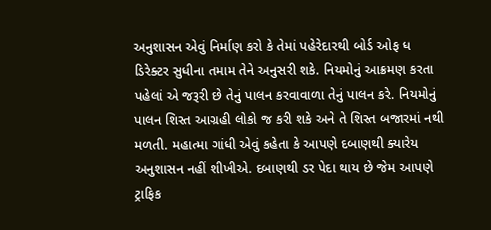અનુશાસન એવું નિર્માણ કરો કે તેમાં પહેરેદારથી બોર્ડ ઓફ ધ ડિરેક્ટર સુધીના તમામ તેને અનુસરી શકે. નિયમોનું આક્રમણ કરતા પહેલાં એ જરૂરી છે તેનું પાલન કરવાવાળા તેનું પાલન કરે. નિયમોનું પાલન શિસ્ત આગ્રહી લોકો જ કરી શકે અને તે શિસ્ત બજારમાં નથી મળતી. મહાત્મા ગાંધી એવું કહેતા કે આપણે દબાણથી ક્યારેય અનુશાસન નહીં શીખીએ. દબાણથી ડર પેદા થાય છે જેમ આપણે ટ્રાફિક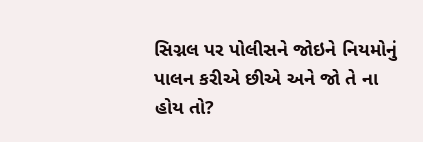સિગ્નલ પર પોલીસને જોઇને નિયમોનું પાલન કરીએ છીએ અને જો તે ના હોય તો?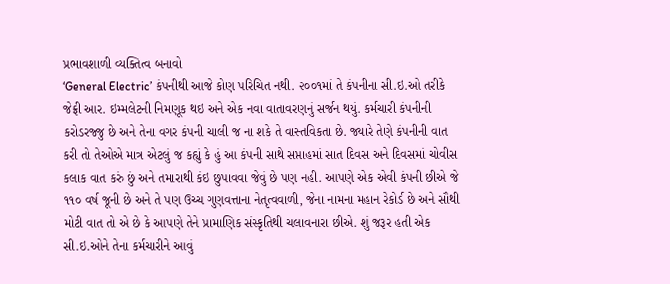પ્રભાવશાળી વ્યક્તિત્વ બનાવો
‘General Electric’ કંપનીથી આજે કોણ પરિચિત નથી. ૨૦૦૧માં તે કંપનીના સી.ઇ.ઓ તરીકે જેફ્રી આર. ઇમ્મલેટની નિમણૂક થઇ અને એક નવા વાતાવરણનું સર્જન થયું. કર્મચારી કંપનીની કરોડરજ્જુ છે અને તેના વગર કંપની ચાલી જ ના શકે તે વાસ્તવિકતા છે. જ્યારે તેણે કંપનીની વાત કરી તો તેઓએ માત્ર એટલું જ કહ્યું કે હું આ કંપની સાથે સપ્તાહમાં સાત દિવસ અને દિવસમાં ચોવીસ કલાક વાત કરું છું અને તમારાથી કંઇ છુપાવવા જેવું છે પણ નહી. આપણે એક એવી કંપની છીએ જે ૧૧૦ વર્ષ જૂની છે અને તે પણ ઉચ્ચ ગુણવત્તાના નેતૃત્વવાળી, જેના નામના મહાન રેકોર્ડ છે અને સૌથી મોટી વાત તો એ છે કે આપણે તેને પ્રામાણિક સંસ્કૃતિથી ચલાવનારા છીએ. શું જરૂર હતી એક સી.ઇ.ઓને તેના કર્મચારીને આવું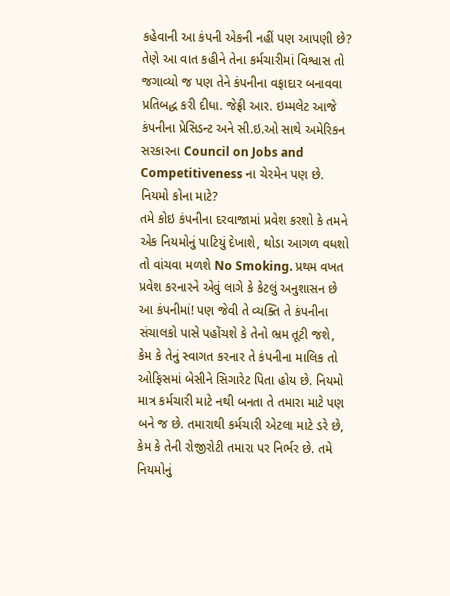કહેવાની આ કંપની એકની નહીં પણ આપણી છે? તેણે આ વાત કહીને તેના કર્મચારીમાં વિશ્વાસ તો જગાવ્યો જ પણ તેને કંપનીના વફાદાર બનાવવા પ્રતિબદ્ધ કરી દીધા. જેફ્રી આર. ઇમ્મલેટ આજે કંપનીના પ્રેસિડન્ટ અને સી.ઇ.ઓ સાથે અમેરિકન સરકારના Council on Jobs and Competitiveness ના ચેરમેન પણ છે.
નિયમો કોના માટે?
તમે કોઇ કંપનીના દરવાજામાં પ્રવેશ કરશો કે તમને એક નિયમોનું પાટિયું દેખાશે, થોડા આગળ વધશો તો વાંચવા મળશે No Smoking. પ્રથમ વખત પ્રવેશ કરનારને એવું લાગે કે કેટલું અનુશાસન છે આ કંપનીમાં! પણ જેવી તે વ્યક્તિ તે કંપનીના સંચાલકો પાસે પહોંચશે કે તેનો ભ્રમ તૂટી જશે, કેમ કે તેનું સ્વાગત કરનાર તે કંપનીના માલિક તો ઓફિસમાં બેસીને સિગારેટ પિતા હોય છે. નિયમો માત્ર કર્મચારી માટે નથી બનતા તે તમારા માટે પણ બને જ છે. તમારાથી કર્મચારી એટલા માટે ડરે છે, કેમ કે તેની રોજીરોટી તમારા પર નિર્ભર છે. તમે નિયમોનું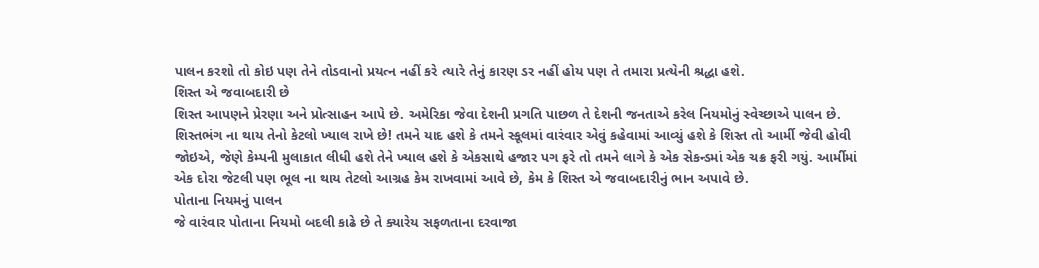પાલન કરશો તો કોઇ પણ તેને તોડવાનો પ્રયત્ન નહીં કરે ત્યારે તેનું કારણ ડર નહીં હોય પણ તે તમારા પ્રત્યેની શ્રદ્ધા હશે.
શિસ્ત એ જવાબદારી છે
શિસ્ત આપણને પ્રેરણા અને પ્રોત્સાહન આપે છે. અમેરિકા જેવા દેશની પ્રગતિ પાછળ તે દેશની જનતાએ કરેલ નિયમોનું સ્વેચ્છાએ પાલન છે. શિસ્તભંગ ના થાય તેનો કેટલો ખ્યાલ રાખે છે! તમને યાદ હશે કે તમને સ્કૂલમાં વારંવાર એવું કહેવામાં આવ્યું હશે કે શિસ્ત તો આર્મી જેવી હોવી જોઇએ, જેણે કેમ્પની મુલાકાત લીધી હશે તેને ખ્યાલ હશે કે એકસાથે હજાર પગ ફરે તો તમને લાગે કે એક સેકન્ડમાં એક ચક્ર ફરી ગયું. આર્મીમાં એક દોરા જેટલી પણ ભૂલ ના થાય તેટલો આગ્રહ કેમ રાખવામાં આવે છે, કેમ કે શિસ્ત એ જવાબદારીનું ભાન અપાવે છે.
પોતાના નિયમનું પાલન
જે વારંવાર પોતાના નિયમો બદલી કાઢે છે તે ક્યારેય સફળતાના દરવાજા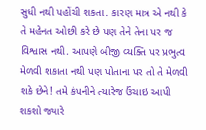સુધી નથી પહોંચી શકતા. કારણ માત્ર એ નથી કે તે મહેનત ઓછી કરે છે પણ તેને તેના પર જ વિશ્વાસ નથી. આપણે બીજી વ્યક્તિ પર પ્રભુત્વ મેળવી શકાતા નથી પણ પોતાના પર તો તે મેળવી શકે છેને! તમે કંપનીને ત્યારેજ ઉંચાઇ આપી શકશો જ્યારે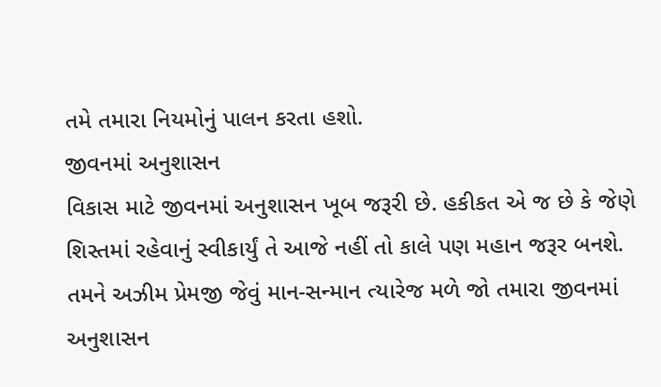તમે તમારા નિયમોનું પાલન કરતા હશો.
જીવનમાં અનુશાસન
વિકાસ માટે જીવનમાં અનુશાસન ખૂબ જરૂરી છે. હકીકત એ જ છે કે જેણે શિસ્તમાં રહેવાનું સ્વીકાર્યું તે આજે નહીં તો કાલે પણ મહાન જરૂર બનશે. તમને અઝીમ પ્રેમજી જેવું માન-સન્માન ત્યારેજ મળે જો તમારા જીવનમાં અનુશાસન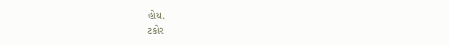હોય.
ટકોર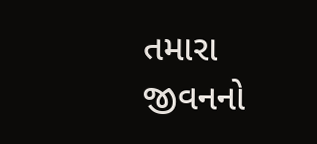તમારા જીવનનો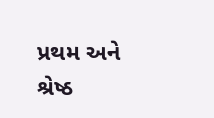પ્રથમ અને શ્રેષ્ઠ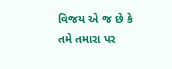વિજય એ જ છે કે તમે તમારા પર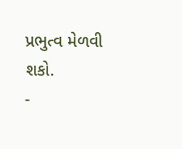પ્રભુત્વ મેળવી શકો.
-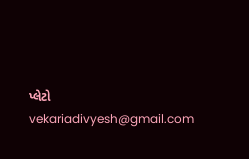પ્લેટો
vekariadivyesh@gmail.com